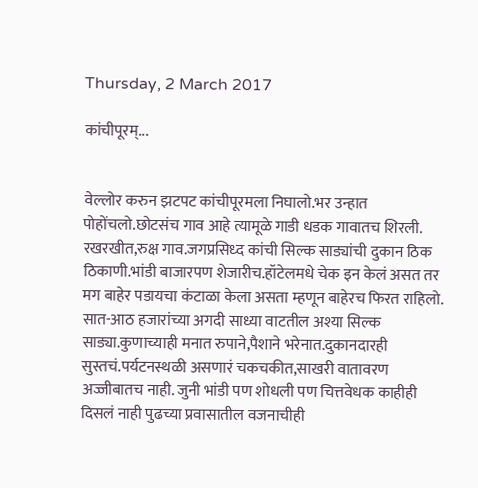Thursday, 2 March 2017

कांचीपूरम्...


वेल्लोर करुन झटपट कांचीपूरमला निघालो.भर उन्हात पोहोंचलो.छोटसंच गाव आहे त्यामूळे गाडी धडक गावातच शिरली. रखरखीत,रुक्ष गाव.जगप्रसिध्द कांची सिल्क साड्यांची दुकान ठिक ठिकाणी.भांडी बाजारपण शेजारीच.हॉटेलमधे चेक इन केलं असत तर मग बाहेर पडायचा कंटाळा केला असता म्हणून बाहेरच फिरत राहिलो. सात-आठ हजारांच्या अगदी साध्या वाटतील अश्या सिल्क साड्या.कुणाच्याही मनात रुपाने,पैशाने भरेनात.दुकानदारही सुस्तचं.पर्यटनस्थळी असणारं चकचकीत,साखरी वातावरण अज्जीबातच नाही. जुनी भांडी पण शोधली पण चित्तवेधक काहीही दिसलं नाही पुढच्या प्रवासातील वजनाचीही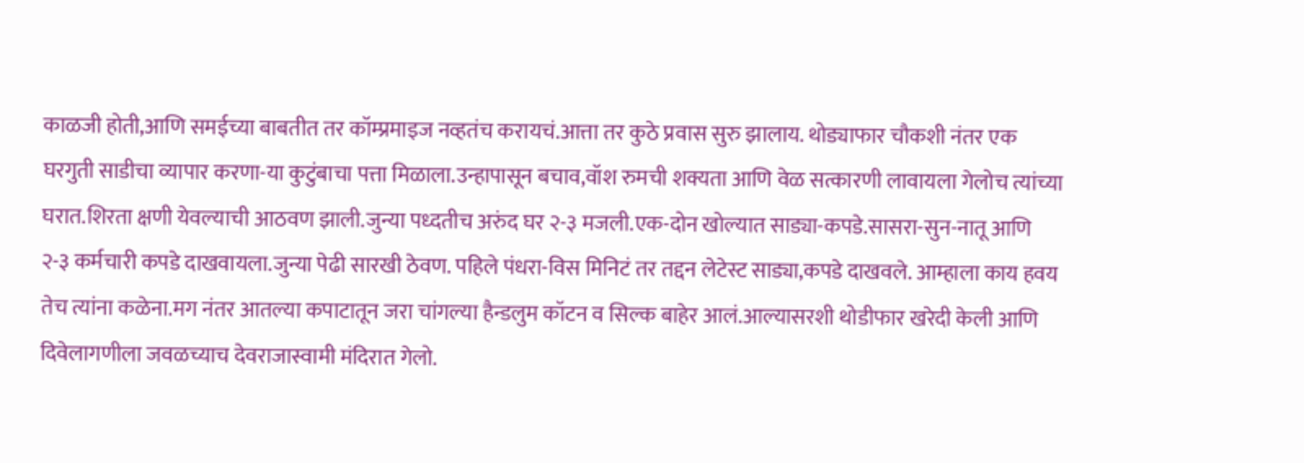काळजी होती,आणि समईच्या बाबतीत तर कॉम्प्रमाइज नव्हतंच करायचं.आत्ता तर कुठे प्रवास सुरु झालाय. थोड्याफार चौकशी नंतर एक घरगुती साडीचा व्यापार करणा-या कुटुंबाचा पत्ता मिळाला.उन्हापासून बचाव,वॉश रुमची शक्यता आणि वेळ सत्कारणी लावायला गेलोच त्यांच्या घरात.शिरता क्षणी येवल्याची आठवण झाली.जुन्या पध्दतीच अरुंद घर २-३ मजली.एक-दोन खोल्यात साड्या-कपडे.सासरा-सुन-नातू आणि २-३ कर्मचारी कपडे दाखवायला.जुन्या पेढी सारखी ठेवण. पहिले पंधरा-विस मिनिटं तर तद्दन लेटेस्ट साड्या,कपडे दाखवले. आम्हाला काय हवय तेच त्यांना कळेना.मग नंतर आतल्या कपाटातून जरा चांगल्या हैन्डलुम कॉटन व सिल्क बाहेर आलं.आल्यासरशी थोडीफार खरेदी केली आणि दिवेलागणीला जवळच्याच देवराजास्वामी मंदिरात गेलो.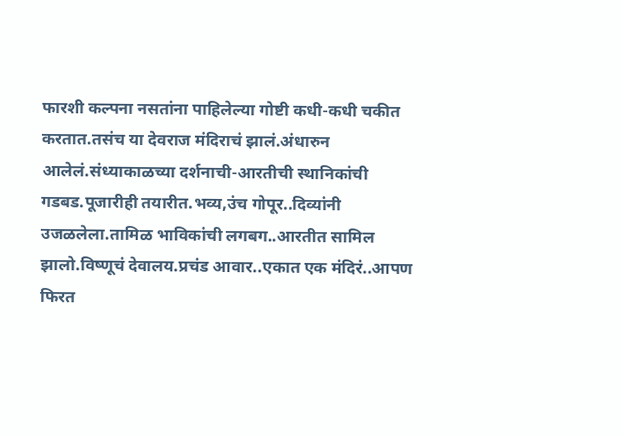फारशी कल्पना नसतांना पाहिलेल्या गोष्टी कधी-कधी चकीत करतात.तसंच या देवराज मंदिराचं झालं.अंधारुन आलेलं.संध्याकाळच्या दर्शनाची-आरतीची स्थानिकांची गडबड.पूजारीही तयारीत.भव्य,उंच गोपूर..दिव्यांनी उजळलेला.तामिळ भाविकांची लगबग..आरतीत सामिल झालो.विष्णूचं देवालय.प्रचंड आवार..एकात एक मंदिरं..आपण फिरत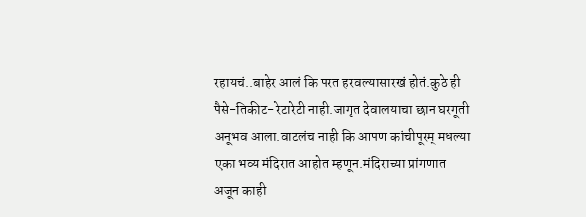रहायचं..बाहेर आलं कि परत हरवल्यासारखं होतं.कुठे ही पैसे-तिकीट-रेटारेटी नाही.जागृत देवालयाचा छान घरगूती अनूभव आला.वाटलंच नाही कि आपण कांचीपूरम् मधल्या एका भव्य मंदिरात आहोत म्हणून.मंदिराच्या प्रांगणात अजून काही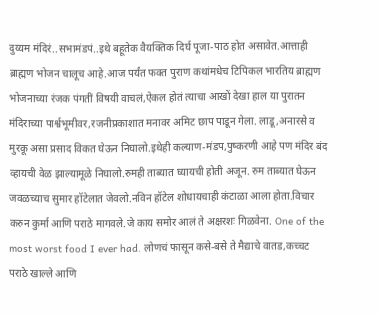दुय्यम मंदिरं..सभामंडपं..इथे बहूतेक वैयक्तिक दिर्घ पूजा-पाठ होत असावेत.आत्ताही ब्राह्मण भोजन चालूच आहे.आज पर्यंत फक्त पुराण कथांमधेच टिपिकल भारतिय ब्राह्मण भोजनाच्या रंजक पंगतीं विषयी वाचलं,ऐकल होतं त्याचा आखों देखा हाल या पुरातन मंदिराच्या पार्श्वभूमीवर,रजनीप्रकाशात मनावर अमिट छाप पाडून गेला. लाडू,अनारसे व मुरकू असा प्रसाद विकत घेऊन निघालो.इथेही कल्याण-मंडप,पुष्करणी आहे पण मंदिर बंद व्हायची वेळ झाल्यामूळे निघालो.रुमही ताब्यात घ्यायची होती अजून. रुम ताब्यात घेऊन जवळच्याच सुमार हॉटेलात जेवलो.नविन हॉटेल शोधायचाही कंटाळा आला होता.विचार करुन कुर्मा आणि पराठे मागवले.जे काय समोर आलं ते अक्षरशः गिळवेना. One of the most worst food I ever had. लोणचं फासून कसे-बसे ते मैद्याचे वातड,कच्चट पराठे खाल्ले आणि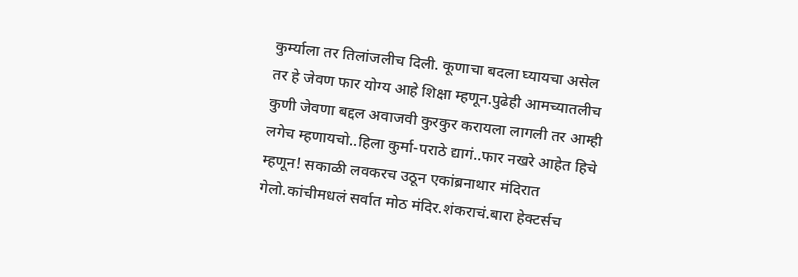कुर्म्याला तर तिलांजलीच दिली. कूणाचा बदला घ्यायचा असेल तर हे जेवण फार योग्य आहे शिक्षा म्हणून.पुढेही आमच्यातलीच कुणी जेवणा बद्दल अवाजवी कुरकुर करायला लागली तर आम्ही लगेच म्हणायचो..हिला कुर्मा-पराठे द्यागं..फार नखरे आहेत हिचे म्हणून! सकाळी लवकरच उठून एकांब्रनाथार मंदिरात गेलो.कांचीमधलं सर्वात मोठ मंदिर.शंकराचं.बारा हेक्टर्सच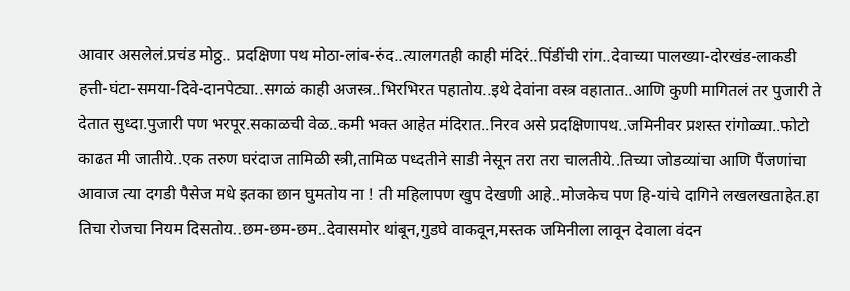आवार असलेलं.प्रचंड मोठ्ठ.. प्रदक्षिणा पथ मोठा-लांब-रुंद..त्यालगतही काही मंदिरं..पिंडींची रांग..देवाच्या पालख्या-दोरखंड-लाकडी हत्ती-घंटा-समया-दिवे-दानपेट्या..सगळं काही अजस्त्र..भिरभिरत पहातोय..इथे देवांना वस्त्र वहातात..आणि कुणी मागितलं तर पुजारी ते देतात सुध्दा.पुजारी पण भरपूर.सकाळची वेळ..कमी भक्त आहेत मंदिरात..निरव असे प्रदक्षिणापथ..जमिनीवर प्रशस्त रांगोळ्या..फोटो काढत मी जातीये..एक तरुण घरंदाज तामिळी स्त्री,तामिळ पध्दतीने साडी नेसून तरा तरा चालतीये..तिच्या जोडव्यांचा आणि पैंजणांचा आवाज त्या दगडी पैसेज मधे इतका छान घुमतोय ना ! ती महिलापण खुप देखणी आहे..मोजकेच पण हि-यांचे दागिने लखलखताहेत.हा तिचा रोजचा नियम दिसतोय..छम-छम-छम..देवासमोर थांबून,गुडघे वाकवून,मस्तक जमिनीला लावून देवाला वंदन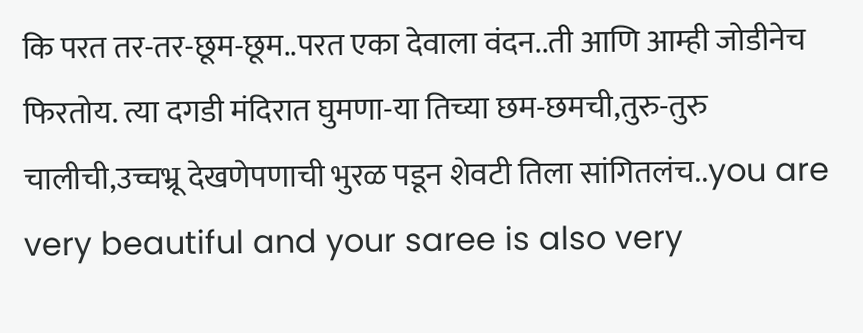कि परत तर-तर-छूम-छूम..परत एका देवाला वंदन..ती आणि आम्ही जोडीनेच फिरतोय. त्या दगडी मंदिरात घुमणा-या तिच्या छम-छमची,तुरु-तुरु चालीची,उच्चभ्रू देखणेपणाची भुरळ पडून शेवटी तिला सांगितलंच..you are very beautiful and your saree is also very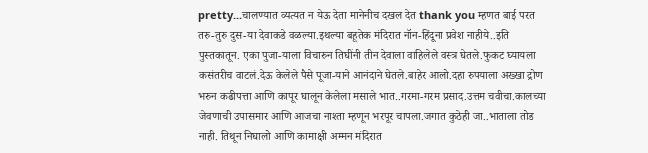pretty...चालण्यात व्यत्यत न येऊ देता मानेनीच दखल देत thank you म्हणत बाई परत तरु-तुरु दुस-या देवाकडे वळल्या.इथल्या बहूतेक मंदिरात नॉन-हिंदूना प्रवेश नाहीये..इति पुस्तकातून. एका पुजा-याला विचारुन तिघींनी तीन देवाला वाहिलेले वस्त्र घेतले.फुकट घ्यायला कसंतरीच वाटलं.देऊ केलेले पैसे पूजा-याने आनंदाने घेतले.बाहेर आलो.दहा रुपयाला अख्खा द्रोण भरुन कढीपत्ता आणि कापूर घालून केलेला मसाले भात..गरमा-गरम प्रसाद.उत्तम चवीचा.कालच्या जेवणाची उपासमार आणि आजचा नाश्ता म्हणून भरपूर चापला.जगात कुठेही जा..भाताला तोड नाही. तिथून निघालो आणि कामाक्षी अम्मन मंदिरात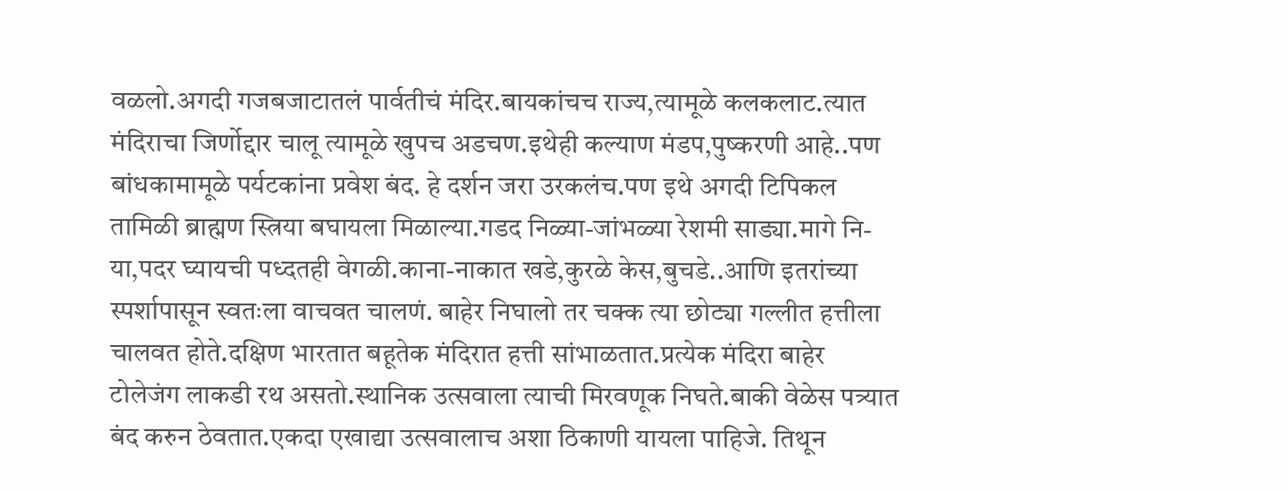वळलो.अगदी गजबजाटातलं पार्वतीचं मंदिर.बायकांचच राज्य,त्यामूळे कलकलाट.त्यात मंदिराचा जिर्णोद्दार चालू त्यामूळे खुपच अडचण.इथेही कल्याण मंडप,पुष्करणी आहे..पण बांधकामामूळे पर्यटकांना प्रवेश बंद. हे दर्शन जरा उरकलंच.पण इथे अगदी टिपिकल तामिळी ब्राह्मण स्त्रिया बघायला मिळाल्या.गडद निळ्या-जांभळ्या रेशमी साड्या.मागे नि-या,पदर घ्यायची पध्दतही वेगळी.काना-नाकात खडे,कुरळे केस,बुचडे..आणि इतरांच्या स्पर्शापासून स्वतःला वाचवत चालणं. बाहेर निघालो तर चक्क त्या छोट्या गल्लीत हत्तीला चालवत होते.दक्षिण भारतात बहूतेक मंदिरात हत्ती सांभाळतात.प्रत्येक मंदिरा बाहेर टोलेजंग लाकडी रथ असतो.स्थानिक उत्सवाला त्याची मिरवणूक निघते.बाकी वेळेस पत्र्यात बंद करुन ठेवतात.एकदा एखाद्या उत्सवालाच अशा ठिकाणी यायला पाहिजे. तिथून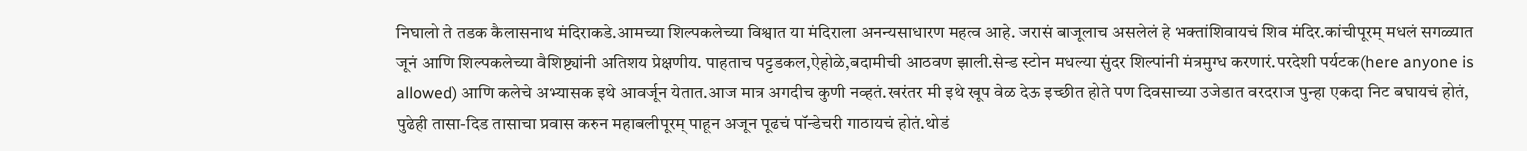निघालो ते तडक कैलासनाथ मंदिराकडे.आमच्या शिल्पकलेच्या विश्वात या मंदिराला अनन्यसाधारण महत्व आहे. जरासं बाजूलाच असलेलं हे भक्तांशिवायचं शिव मंदिर.कांचीपूरम् मधलं सगळ्यात जूनं आणि शिल्पकलेच्या वैशिष्ट्यांनी अतिशय प्रेक्षणीय. पाहताच पट्टडकल,ऐहोळे,बदामीची आठवण झाली.सेन्ड स्टोन मधल्या सुंदर शिल्पांनी मंत्रमुग्ध करणारं.परदेशी पर्यटक(here anyone is allowed) आणि कलेचे अभ्यासक इथे आवर्जून येतात.आज मात्र अगदीच कुणी नव्हतं.खरंतर मी इथे खूप वेळ देऊ इच्छीत होते पण दिवसाच्या उजेडात वरदराज पुन्हा एकदा निट बघायचं होतं, पुढेही तासा-दिड तासाचा प्रवास करुन महाबलीपूरम् पाहून अजून पूढचं पॉन्डेचरी गाठायचं होतं.थोडं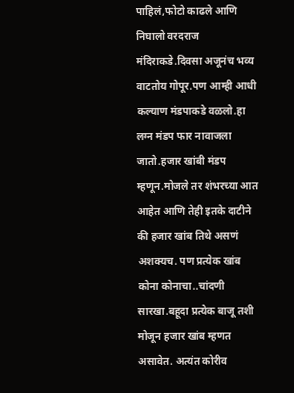पाहिलं,फोटो काढले आणि निघालो वरदराज मंदिराकडे.दिवसा अजूनंच भव्य वाटतोय गोपूर.पण आम्ही आधी कल्याण मंडपाकडे वळलो.हा लग्न मंडप फार नावाजला जातो.हजार खांबी मंडप म्हणून.मोजले तर शंभरच्या आत आहेत आणि तेही इतके दाटीने की हजार खांब तिथे असणं अशक्यच. पण प्रत्येक खांब कोना कोनाचा..चांदणी सारखा.बहूदा प्रत्येक बाजू तशी मोजून हजार खांब म्हणत असावेत. अत्यंत कोरीव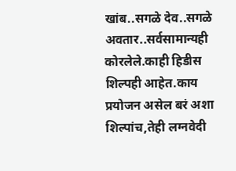खांब..सगळे देव..सगळे अवतार..सर्वसामान्यही कोरलेले.काही हिडीस शिल्पही आहेत.काय प्रयोजन असेल बरं अशा शिल्पांच,तेही लग्नवेदी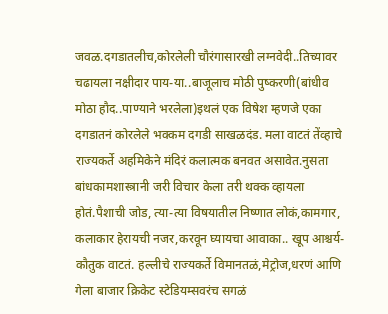जवळ.दगडातलीच,कोरलेली चौरंगासारखी लग्नवेदी..तिच्यावर चढायला नक्षीदार पाय-या..बाजूलाच मोठी पुष्करणी(बांधीव मोठा हौद..पाण्याने भरलेला)इथलं एक विषेश म्हणजे एका दगडातनं कोरलेले भक्कम दगडी साखळदंड. मला वाटतं तेंव्हाचे राज्यकर्ते अहमिकेने मंदिरं कलात्मक बनवत असावेत.नुसता बांधकामशास्त्रानी जरी विचार केला तरी थक्क व्हायला होतं.पैशाची जोड, त्या-त्या विषयातील निष्णात लोकं,कामगार, कलाकार हेरायची नजर,करवून घ्यायचा आवाका.. खूप आश्चर्य-कौतुक वाटतं. हल्लीचे राज्यकर्ते विमानतळं,मेट्रोज,धरणं आणि गेला बाजार क्रिकेट स्टेडियम्सवरंच सगळं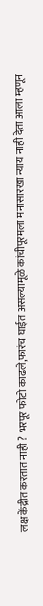लक्ष केंद्रीत करतात नाही ? भरपूर फोटो काढले,फारंच घाईत असल्यामूळे कांचीपूरमला मनासारखा न्याय नाही देता आला म्हणून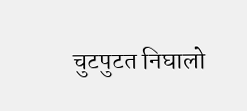चुटपुटत निघालो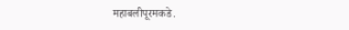महाबलीपूरमकडे.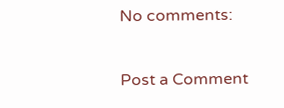No comments:

Post a Comment